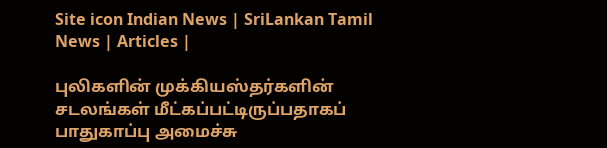Site icon Indian News | SriLankan Tamil News | Articles |

புலிகளின் முக்கியஸ்தர்களின் சடலங்கள் மீட்கப்பட்டிருப்பதாகப் பாதுகாப்பு அமைச்சு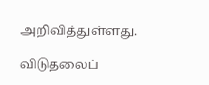அறிவித்துள்ளது.

விடுதலைப்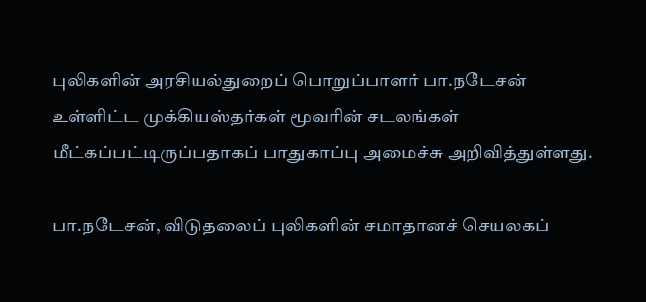புலிகளின் அரசியல்துறைப் பொறுப்பாளர் பா.நடேசன் உள்ளிட்ட முக்கியஸ்தர்கள் மூவரின் சடலங்கள் மீட்கப்பட்டிருப்பதாகப் பாதுகாப்பு அமைச்சு அறிவித்துள்ளது.

பா.நடேசன், விடுதலைப் புலிகளின் சமாதானச் செயலகப்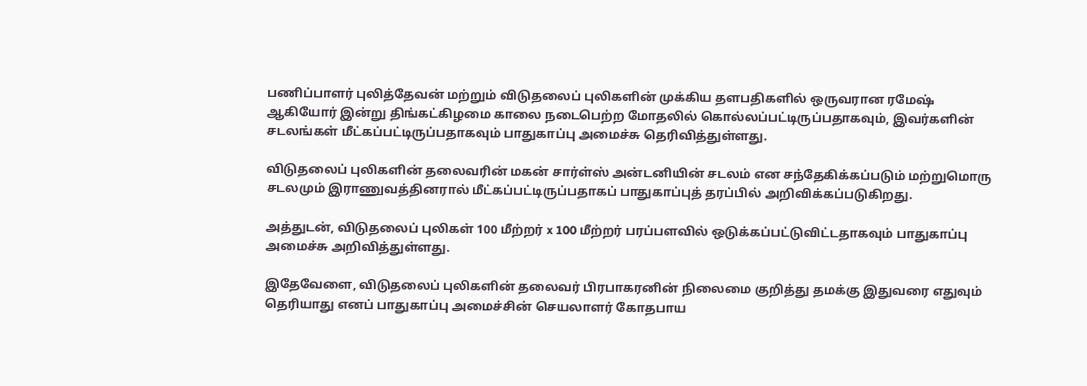பணிப்பாளர் புலித்தேவன் மற்றும் விடுதலைப் புலிகளின் முக்கிய தளபதிகளில் ஒருவரான ரமேஷ் ஆகியோர் இன்று திங்கட்கிழமை காலை நடைபெற்ற மோதலில் கொல்லப்பட்டிருப்பதாகவும், இவர்களின் சடலங்கள் மீட்கப்பட்டிருப்பதாகவும் பாதுகாப்பு அமைச்சு தெரிவித்துள்ளது.

விடுதலைப் புலிகளின் தலைவரின் மகன் சார்ள்ஸ் அன்டனியின் சடலம் என சந்தேகிக்கப்படும் மற்றுமொரு சடலமும் இராணுவத்தினரால் மீட்கப்பட்டிருப்பதாகப் பாதுகாப்புத் தரப்பில் அறிவிக்கப்படுகிறது.

அத்துடன், விடுதலைப் புலிகள் 100 மீற்றர் x 100 மீற்றர் பரப்பளவில் ஒடுக்கப்பட்டுவிட்டதாகவும் பாதுகாப்பு அமைச்சு அறிவித்துள்ளது.

இதேவேளை, விடுதலைப் புலிகளின் தலைவர் பிரபாகரனின் நிலைமை குறித்து தமக்கு இதுவரை எதுவும் தெரியாது எனப் பாதுகாப்பு அமைச்சின் செயலாளர் கோதபாய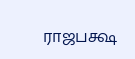ராஜபக்ஷ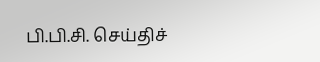பி.பி.சி. செய்திச்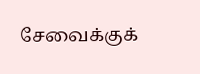சேவைக்குக்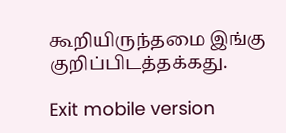கூறியிருந்தமை இங்கு குறிப்பிடத்தக்கது.

Exit mobile version